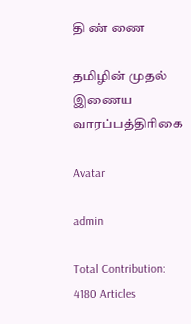தி ண் ணை

தமிழின் முதல் இணைய வாரப்பத்திரிகை

Avatar

admin

Total Contribution: 4180 Articles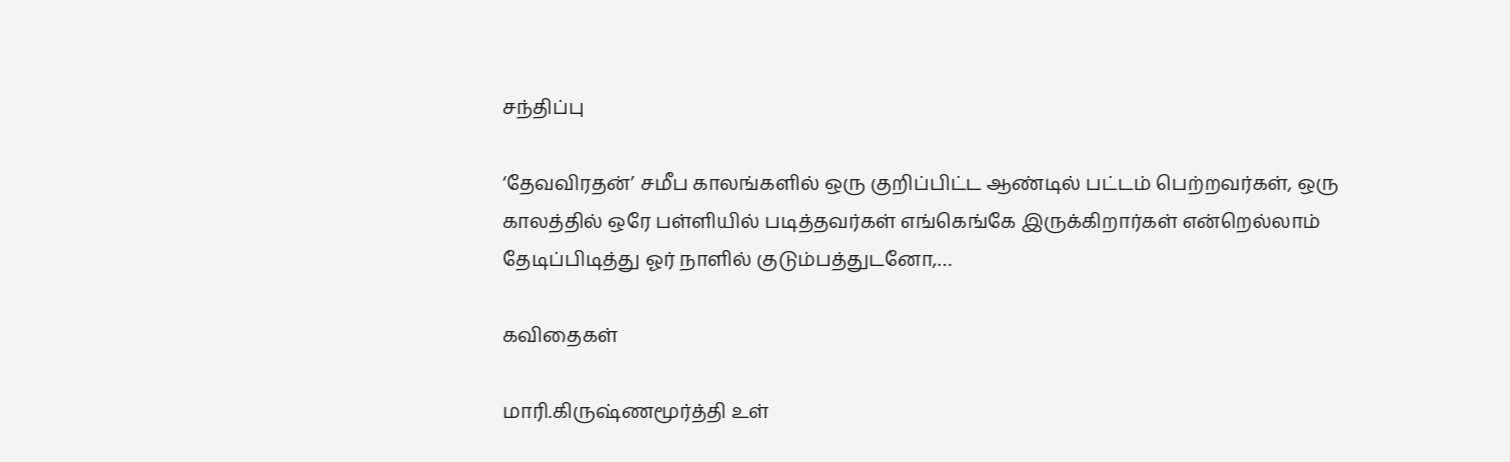சந்திப்பு

‘தேவவிரதன்’ சமீப காலங்களில் ஒரு குறிப்பிட்ட ஆண்டில் பட்டம் பெற்றவர்கள், ஒரு காலத்தில் ஒரே பள்ளியில் படித்தவர்கள் எங்கெங்கே இருக்கிறார்கள் என்றெல்லாம் தேடிப்பிடித்து ஓர் நாளில் குடும்பத்துடனோ,…

கவிதைகள்

மாரி.கிருஷ்ணமூர்த்தி உள்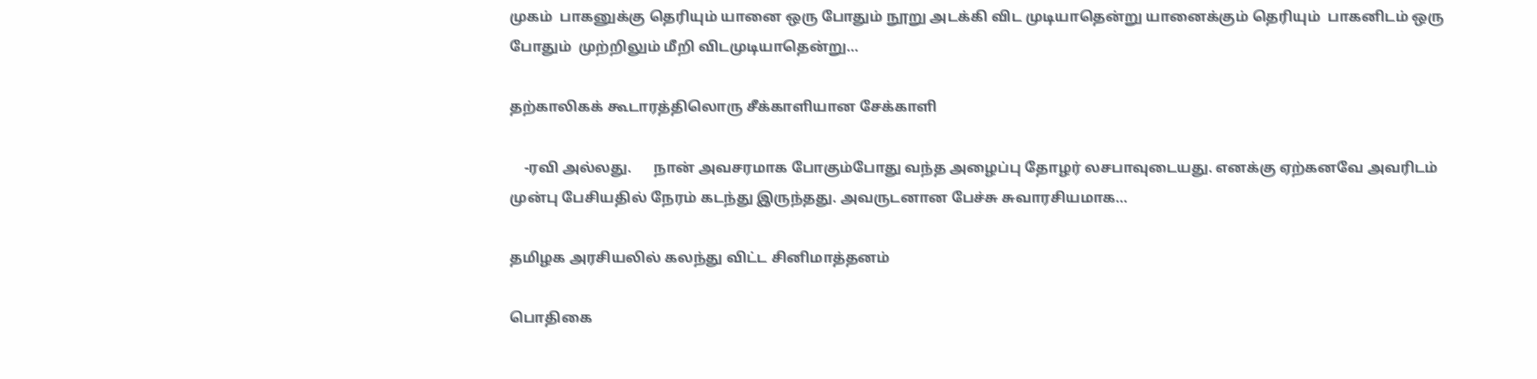முகம்  பாகனுக்கு தெரியும் யானை ஒரு போதும் நூறு அடக்கி விட முடியாதென்று யானைக்கும் தெரியும்  பாகனிடம் ஒரு போதும்  முற்றிலும் மீறி விடமுடியாதென்று…

தற்காலிகக் கூடாரத்திலொரு சீக்காளியான சேக்காளி

    -ரவி அல்லது.      நான் அவசரமாக போகும்போது வந்த அழைப்பு தோழர் லசபாவுடையது. எனக்கு ஏற்கனவே அவரிடம் முன்பு பேசியதில் நேரம் கடந்து இருந்தது. அவருடனான பேச்சு சுவாரசியமாக…

தமிழக அரசியலில் கலந்து விட்ட சினிமாத்தனம்

பொதிகை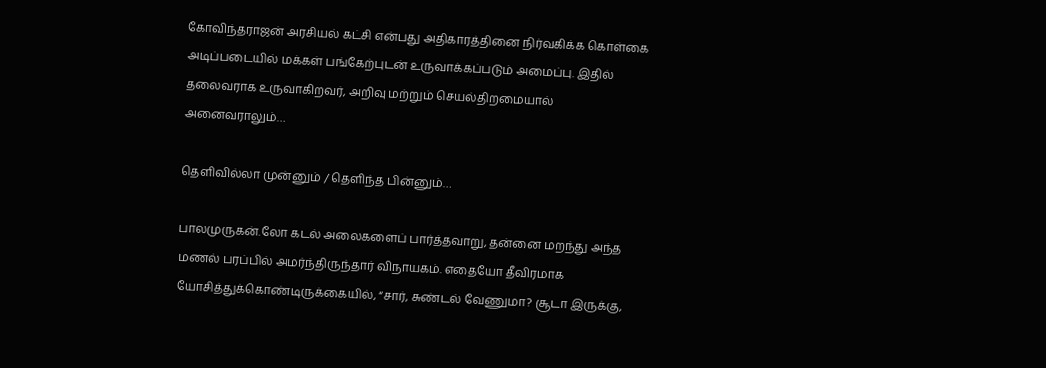கோவிந்தராஜன் அரசியல் கட்சி என்பது அதிகாரத்தினை நிர்வகிக்க கொள்கை அடிப்படையில் மக்கள் பங்கேற்புடன் உருவாக்கப்படும் அமைப்பு. இதில் தலைவராக உருவாகிறவர், அறிவு மற்றும் செயல்திறமையால் அனைவராலும்…

தெளிவில்லா முன்னும் / தெளிந்த பின்னும்…

பாலமுருகன்.லோ கடல் அலைகளைப் பார்த்தவாறு, தன்னை மறந்து அந்த மணல் பரப்பில் அமர்ந்திருந்தார் விநாயகம். எதையோ தீவிரமாக யோசித்துக்கொண்டிருக்கையில், “சார், சுண்டல் வேணுமா? சூடா இருக்கு,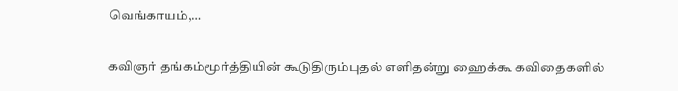வெங்காயம்,…

கவிஞர் தங்கம்மூர்த்தியின் கூடுதிரும்புதல் எளிதன்று ஹைக்கூ கவிதைகளில்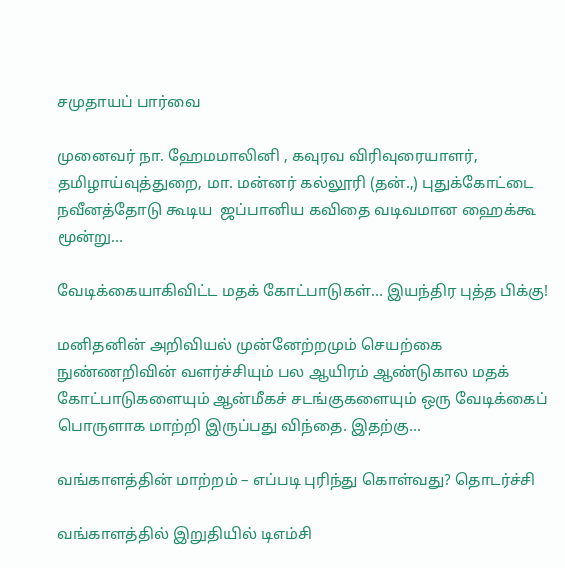சமுதாயப் பார்வை

முனைவர் நா. ஹேமமாலினி , கவுரவ விரிவுரையாளர், தமிழாய்வுத்துறை, மா. மன்னர் கல்லூரி (தன்.,) புதுக்கோட்டை               நவீனத்தோடு கூடிய  ஜப்பானிய கவிதை வடிவமான ஹைக்கூ மூன்று…

வேடிக்கையாகிவிட்ட மதக் கோட்பாடுகள்… இயந்திர புத்த பிக்கு!

மனிதனின் அறிவியல் முன்னேற்றமும் செயற்கை நுண்ணறிவின் வளர்ச்சியும் பல ஆயிரம் ஆண்டுகால மதக் கோட்பாடுகளையும் ஆன்மீகச் சடங்குகளையும் ஒரு வேடிக்கைப் பொருளாக மாற்றி இருப்பது விந்தை. இதற்கு…

வங்காளத்தின் மாற்றம் – எப்படி புரிந்து கொள்வது? தொடர்ச்சி

வங்காளத்தில் இறுதியில் டிஎம்சி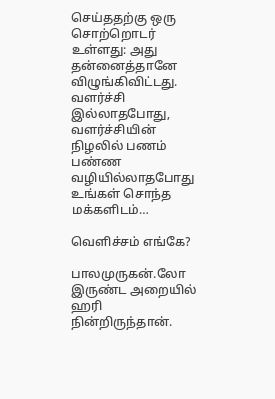செய்ததற்கு ஒரு சொற்றொடர் உள்ளது: அது தன்னைத்தானே விழுங்கிவிட்டது.  வளர்ச்சி இல்லாதபோது, வளர்ச்சியின் நிழலில் பணம் பண்ண வழியில்லாதபோது உங்கள் சொந்த மக்களிடம்…

வெளிச்சம் எங்கே?

பாலமுருகன்.லோ இருண்ட அறையில் ஹரி நின்றிருந்தான்.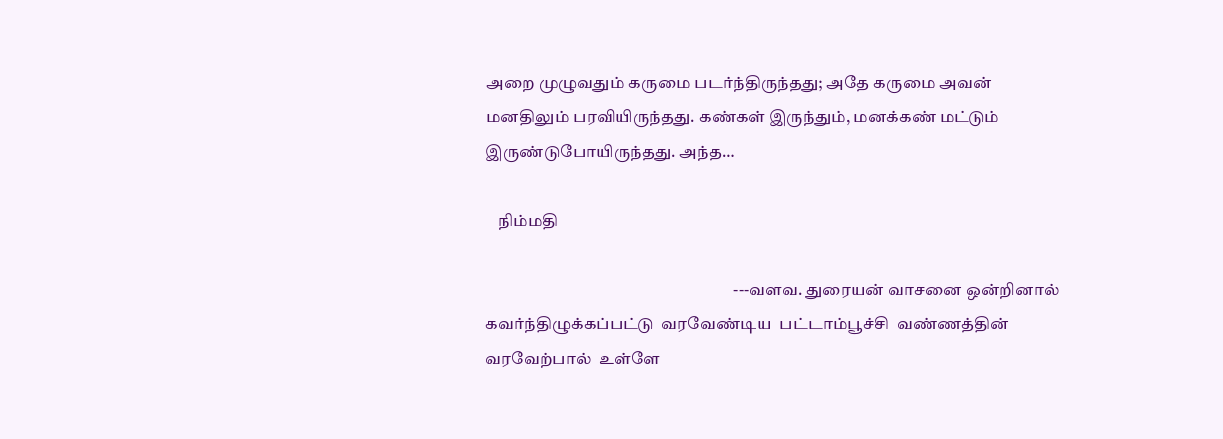அறை முழுவதும் கருமை படர்ந்திருந்தது; அதே கருமை அவன் மனதிலும் பரவியிருந்தது. கண்கள் இருந்தும், மனக்கண் மட்டும் இருண்டுபோயிருந்தது. அந்த…

    நிம்மதி

                                                                           ---வளவ. துரையன் வாசனை ஒன்றினால்  கவர்ந்திழுக்கப்பட்டு  வரவேண்டிய  பட்டாம்பூச்சி  வண்ணத்தின் வரவேற்பால்  உள்ளே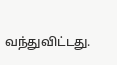வந்துவிட்டது.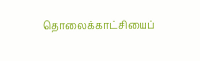தொலைக்காட்சியைப்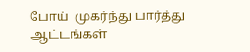போய்  முகர்ந்து பார்த்து  ஆட்டங்கள்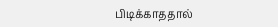பிடிக்காததால்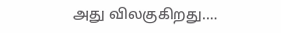அது விலகுகிறது.…